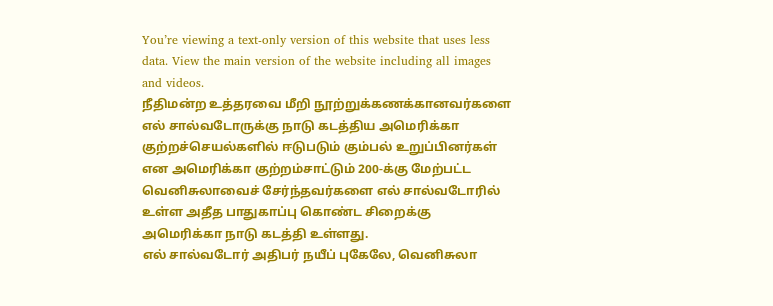You’re viewing a text-only version of this website that uses less data. View the main version of the website including all images and videos.
நீதிமன்ற உத்தரவை மீறி நூற்றுக்கணக்கானவர்களை எல் சால்வடோருக்கு நாடு கடத்திய அமெரிக்கா
குற்றச்செயல்களில் ஈடுபடும் கும்பல் உறுப்பினர்கள் என அமெரிக்கா குற்றம்சாட்டும் 200-க்கு மேற்பட்ட வெனிசுலாவைச் சேர்ந்தவர்களை எல் சால்வடோரில் உள்ள அதீத பாதுகாப்பு கொண்ட சிறைக்கு அமெரிக்கா நாடு கடத்தி உள்ளது.
எல் சால்வடோர் அதிபர் நயீப் புகேலே, வெனிசுலா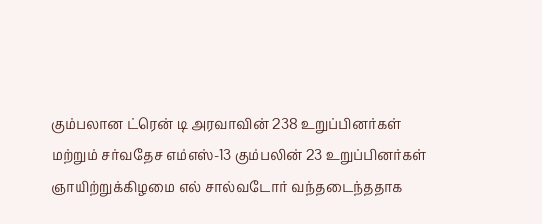கும்பலான ட்ரென் டி அரவாவின் 238 உறுப்பினர்கள் மற்றும் சர்வதேச எம்எஸ்-13 கும்பலின் 23 உறுப்பினர்கள் ஞாயிற்றுக்கிழமை எல் சால்வடோர் வந்தடைந்ததாக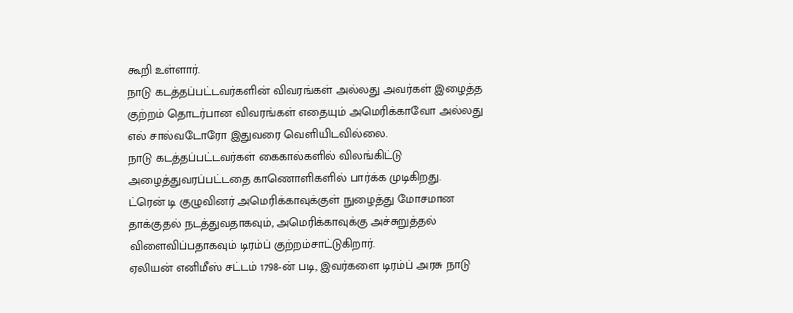கூறி உள்ளார்.
நாடு கடத்தப்பட்டவர்களின் விவரங்கள் அல்லது அவர்கள் இழைத்த குற்றம் தொடர்பான விவரங்கள் எதையும் அமெரிக்காவோ அல்லது எல் சால்வடோரோ இதுவரை வெளியிடவில்லை.
நாடு கடத்தப்பட்டவர்கள் கைகால்களில் விலங்கிட்டு அழைத்துவரப்பட்டதை காணொளிகளில் பார்க்க முடிகிறது.
ட்ரென் டி குழுவினர் அமெரிக்காவுக்குள் நுழைத்து மோசமான தாக்குதல் நடத்துவதாகவும், அமெரிக்காவுக்கு அச்சுறுத்தல் விளைவிப்பதாகவும் டிரம்ப் குற்றம்சாட்டுகிறார்.
ஏலியன் எனிமீஸ் சட்டம் 1798-ன் படி, இவர்களை டிரம்ப் அரசு நாடு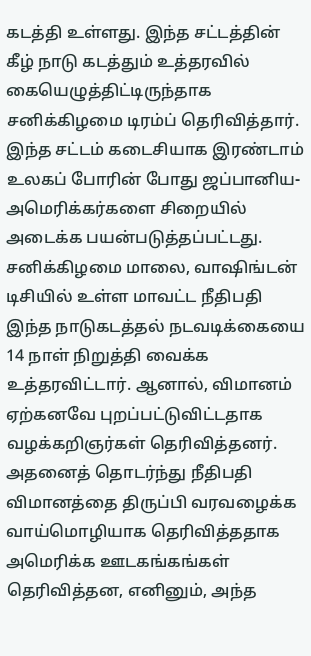கடத்தி உள்ளது. இந்த சட்டத்தின் கீழ் நாடு கடத்தும் உத்தரவில் கையெழுத்திட்டிருந்தாக சனிக்கிழமை டிரம்ப் தெரிவித்தார். இந்த சட்டம் கடைசியாக இரண்டாம் உலகப் போரின் போது ஜப்பானிய-அமெரிக்கர்களை சிறையில் அடைக்க பயன்படுத்தப்பட்டது.
சனிக்கிழமை மாலை, வாஷிங்டன் டிசியில் உள்ள மாவட்ட நீதிபதி இந்த நாடுகடத்தல் நடவடிக்கையை 14 நாள் நிறுத்தி வைக்க உத்தரவிட்டார். ஆனால், விமானம் ஏற்கனவே புறப்பட்டுவிட்டதாக வழக்கறிஞர்கள் தெரிவித்தனர். அதனைத் தொடர்ந்து நீதிபதி விமானத்தை திருப்பி வரவழைக்க வாய்மொழியாக தெரிவித்ததாக அமெரிக்க ஊடகங்கங்கள் தெரிவித்தன, எனினும், அந்த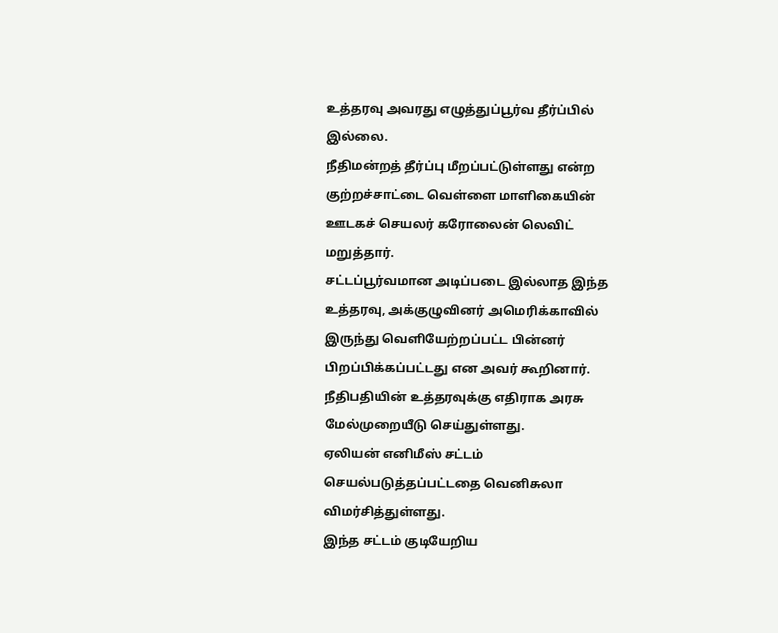உத்தரவு அவரது எழுத்துப்பூர்வ தீர்ப்பில் இல்லை.
நீதிமன்றத் தீர்ப்பு மீறப்பட்டுள்ளது என்ற குற்றச்சாட்டை வெள்ளை மாளிகையின் ஊடகச் செயலர் கரோலைன் லெவிட் மறுத்தார்.
சட்டப்பூர்வமான அடிப்படை இல்லாத இந்த உத்தரவு, அக்குழுவினர் அமெரிக்காவில் இருந்து வெளியேற்றப்பட்ட பின்னர் பிறப்பிக்கப்பட்டது என அவர் கூறினார். நீதிபதியின் உத்தரவுக்கு எதிராக அரசு மேல்முறையீடு செய்துள்ளது.
ஏலியன் எனிமீஸ் சட்டம் செயல்படுத்தப்பட்டதை வெனிசுலா விமர்சித்துள்ளது.
இந்த சட்டம் குடியேறிய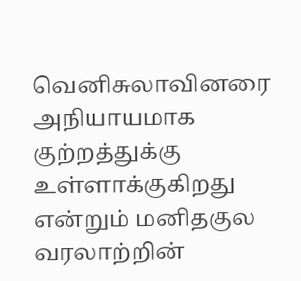வெனிசுலாவினரை அநியாயமாக குற்றத்துக்கு உள்ளாக்குகிறது என்றும் மனிதகுல வரலாற்றின்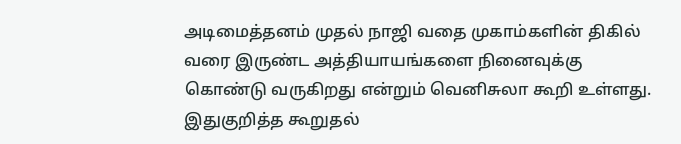அடிமைத்தனம் முதல் நாஜி வதை முகாம்களின் திகில் வரை இருண்ட அத்தியாயங்களை நினைவுக்கு கொண்டு வருகிறது என்றும் வெனிசுலா கூறி உள்ளது.
இதுகுறித்த கூறுதல்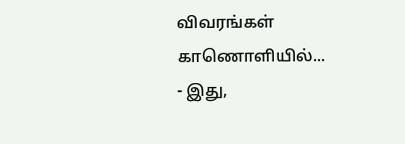விவரங்கள் காணொளியில்...
- இது,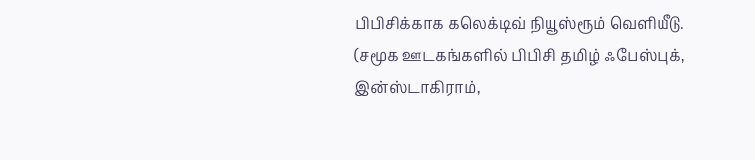பிபிசிக்காக கலெக்டிவ் நியூஸ்ரூம் வெளியீடு.
(சமூக ஊடகங்களில் பிபிசி தமிழ் ஃபேஸ்புக், இன்ஸ்டாகிராம்,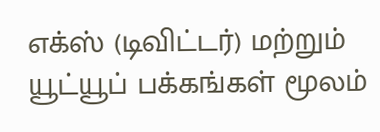எக்ஸ் (டிவிட்டர்) மற்றும் யூட்யூப் பக்கங்கள் மூலம்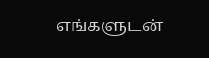எங்களுடன்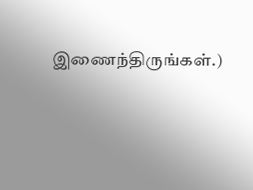இணைந்திருங்கள்.)